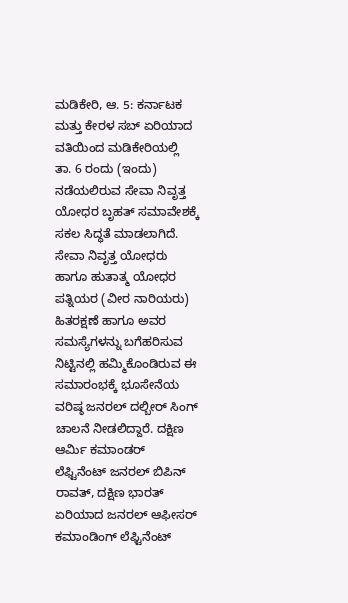ಮಡಿಕೇರಿ, ಆ. 5: ಕರ್ನಾಟಕ ಮತ್ತು ಕೇರಳ ಸಬ್ ಏರಿಯಾದ ವತಿಯಿಂದ ಮಡಿಕೇರಿಯಲ್ಲಿ ತಾ. 6 ರಂದು (ಇಂದು) ನಡೆಯಲಿರುವ ಸೇವಾ ನಿವೃತ್ತ ಯೋಧರ ಬೃಹತ್ ಸಮಾವೇಶಕ್ಕೆ ಸಕಲ ಸಿದ್ಧತೆ ಮಾಡಲಾಗಿದೆ. ಸೇವಾ ನಿವೃತ್ತ ಯೋಧರು ಹಾಗೂ ಹುತಾತ್ಮ ಯೋಧರ ಪತ್ನಿಯರ (ವೀರ ನಾರಿಯರು) ಹಿತರಕ್ಷಣೆ ಹಾಗೂ ಅವರ ಸಮಸ್ಯೆಗಳನ್ನು ಬಗೆಹರಿಸುವ ನಿಟ್ಟಿನಲ್ಲಿ ಹಮ್ಮಿಕೊಂಡಿರುವ ಈ ಸಮಾರಂಭಕ್ಕೆ ಭೂಸೇನೆಯ ವರಿಷ್ಠ ಜನರಲ್ ದಲ್ಬೀರ್ ಸಿಂಗ್ ಚಾಲನೆ ನೀಡಲಿದ್ದಾರೆ. ದಕ್ಷಿಣ ಆರ್ಮಿ ಕಮಾಂಡರ್ ಲೆಫ್ಟಿನೆಂಟ್ ಜನರಲ್ ಬಿಪಿನ್ ರಾವತ್, ದಕ್ಷಿಣ ಭಾರತ್ ಏರಿಯಾದ ಜನರಲ್ ಆಫೀಸರ್ ಕಮಾಂಡಿಂಗ್ ಲೆಫ್ಟಿನೆಂಟ್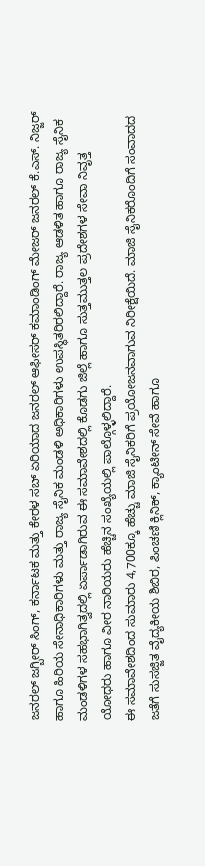ಜನರಲ್ ಜಗ್ಬೀರ್ ಸಿಂಗ್, ಕರ್ನಾಟಕ ಮತ್ತು ಕೇರಳ ಸಬ್ ಏರಿಯಾದ ಜನರಲ್ ಆಫೀಸರ್ ಕಮಾಂಡಿಂಗ್ ಮೇಜರ್ ಜನರಲ್ ಕೆ.ಎಸ್. ನಿಜ್ಜರ್ ಹಾಗೂ ಹಿರಿಯ ಸೇನಾಧಿಕಾರಿಗಳು ಮತ್ತು ರಾಜ್ಯ ಸೈನಿಕ ಮಂಡಳಿ ಅಧಿಕಾರಿಗಳು ಉಪಸ್ಥಿತರಿರಲಿದ್ದಾರೆ. ರಾಜ್ಯ ಆಡಳಿತ ಹಾಗೂ ರಾಜ್ಯ ಸೈನಿಕ ಮಂಡಳಿಗಳ ಸಹಭಾಗಿತ್ವದಲ್ಲಿ ಏರ್ಪಾಡಾಗಿರುವ ಈ ಸಮಾವೇಶದಲ್ಲಿ ಕೊಡಗು ಜಿಲ್ಲೆ ಹಾಗೂ ಸುತ್ತಮುತ್ತಲ ಪ್ರದೇಶಗಳ ಸೇವಾ ನಿವೃತ್ತ ಯೋಧರು ಹಾಗೂ ವೀರ ನಾರಿಯರು ಹೆಚ್ಚಿನ ಸಂಖ್ಯೆಯಲ್ಲಿ ಪಾಲ್ಗೊಳ್ಳಲಿದ್ದಾರೆ.
ಈ ಸಮಾವೇಶದಿಂದ ಸುಮಾರು 4,700ಕ್ಕೂ ಹೆಚ್ಚು ಮಾಜಿ ಸೈನಿಕರಿಗೆ ಪ್ರಯೋಜನವಾಗುವ ನಿರೀಕ್ಷೆಯಿದೆ. ಮಾಜಿ ಸೈನಿಕರೊಂದಿಗೆ ಸಂವಾದದ ಜತೆಗೆ ಸುಸಜ್ಜಿತ ವೈದ್ಯಕೀಯ ಶಿಬಿರ, ಪಿಂಚಣಿ ಕ್ಲಿನಿಕ್, ಕ್ಯಾಂಟೀನ್ ಸೇವೆ ಹಾಗೂ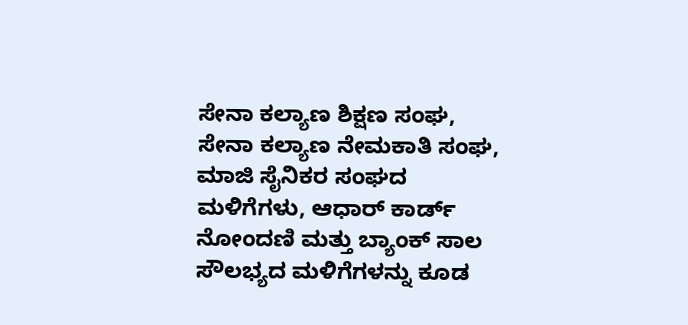ಸೇನಾ ಕಲ್ಯಾಣ ಶಿಕ್ಷಣ ಸಂಘ, ಸೇನಾ ಕಲ್ಯಾಣ ನೇಮಕಾತಿ ಸಂಘ, ಮಾಜಿ ಸೈನಿಕರ ಸಂಘದ ಮಳಿಗೆಗಳು, ಆಧಾರ್ ಕಾರ್ಡ್ ನೋಂದಣಿ ಮತ್ತು ಬ್ಯಾಂಕ್ ಸಾಲ ಸೌಲಭ್ಯದ ಮಳಿಗೆಗಳನ್ನು ಕೂಡ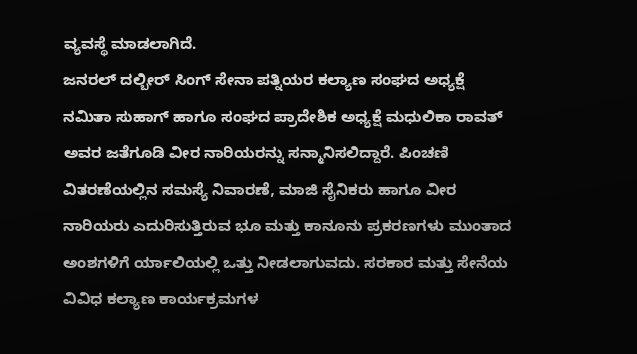ವ್ಯವಸ್ಥೆ ಮಾಡಲಾಗಿದೆ.
ಜನರಲ್ ದಲ್ಬೀರ್ ಸಿಂಗ್ ಸೇನಾ ಪತ್ನಿಯರ ಕಲ್ಯಾಣ ಸಂಘದ ಅಧ್ಯಕ್ಷೆ ನಮಿತಾ ಸುಹಾಗ್ ಹಾಗೂ ಸಂಘದ ಪ್ರಾದೇಶಿಕ ಅಧ್ಯಕ್ಷೆ ಮಧುಲಿಕಾ ರಾವತ್ ಅವರ ಜತೆಗೂಡಿ ವೀರ ನಾರಿಯರನ್ನು ಸನ್ಮಾನಿಸಲಿದ್ದಾರೆ. ಪಿಂಚಣಿ ವಿತರಣೆಯಲ್ಲಿನ ಸಮಸ್ಯೆ ನಿವಾರಣೆ, ಮಾಜಿ ಸೈನಿಕರು ಹಾಗೂ ವೀರ ನಾರಿಯರು ಎದುರಿಸುತ್ತಿರುವ ಭೂ ಮತ್ತು ಕಾನೂನು ಪ್ರಕರಣಗಳು ಮುಂತಾದ ಅಂಶಗಳಿಗೆ ರ್ಯಾಲಿಯಲ್ಲಿ ಒತ್ತು ನೀಡಲಾಗುವದು. ಸರಕಾರ ಮತ್ತು ಸೇನೆಯ ವಿವಿಧ ಕಲ್ಯಾಣ ಕಾರ್ಯಕ್ರಮಗಳ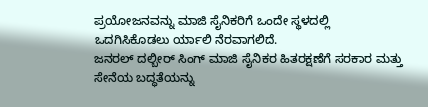ಪ್ರಯೋಜನವನ್ನು ಮಾಜಿ ಸೈನಿಕರಿಗೆ ಒಂದೇ ಸ್ಥಳದಲ್ಲಿ ಒದಗಿಸಿಕೊಡಲು ರ್ಯಾಲಿ ನೆರವಾಗಲಿದೆ.
ಜನರಲ್ ದಲ್ಬೀರ್ ಸಿಂಗ್ ಮಾಜಿ ಸೈನಿಕರ ಹಿತರಕ್ಷಣೆಗೆ ಸರಕಾರ ಮತ್ತು ಸೇನೆಯ ಬದ್ಧತೆಯನ್ನು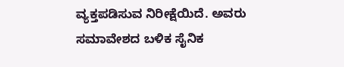ವ್ಯಕ್ತಪಡಿಸುವ ನಿರೀಕ್ಷೆಯಿದೆ. ಅವರು ಸಮಾವೇಶದ ಬಳಿಕ ಸೈನಿಕ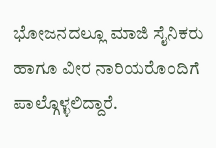ಭೋಜನದಲ್ಲೂ ಮಾಜಿ ಸೈನಿಕರು ಹಾಗೂ ವೀರ ನಾರಿಯರೊಂದಿಗೆ ಪಾಲ್ಗೊಳ್ಳಲಿದ್ದಾರೆ.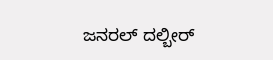ಜನರಲ್ ದಲ್ಬೀರ್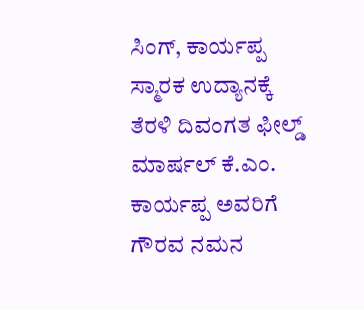ಸಿಂಗ್, ಕಾರ್ಯಪ್ಪ ಸ್ಮಾರಕ ಉದ್ಯಾನಕ್ಕೆ ತೆರಳಿ ದಿವಂಗತ ಫೀಲ್ಡ್ ಮಾರ್ಷಲ್ ಕೆ.ಎಂ. ಕಾರ್ಯಪ್ಪ ಅವರಿಗೆ ಗೌರವ ನಮನ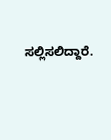ಸಲ್ಲಿಸಲಿದ್ದಾರೆ.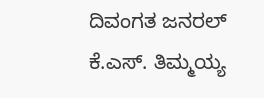ದಿವಂಗತ ಜನರಲ್ ಕೆ.ಎಸ್. ತಿಮ್ಮಯ್ಯ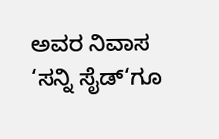ಅವರ ನಿವಾಸ ‘ಸನ್ನಿ ಸೈಡ್‘ಗೂ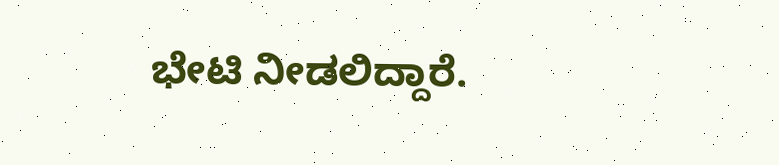ಭೇಟಿ ನೀಡಲಿದ್ದಾರೆ.